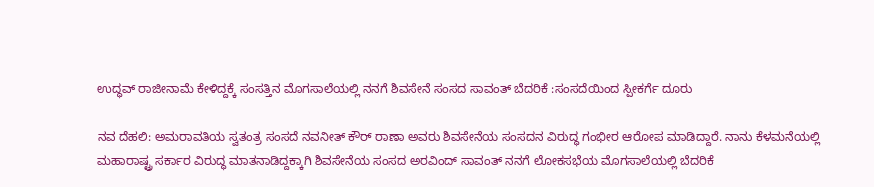ಉದ್ಧವ್‌ ರಾಜೀನಾಮೆ ಕೇಳಿದ್ದಕ್ಕೆ ಸಂಸತ್ತಿನ ಮೊಗಸಾಲೆಯಲ್ಲಿ ನನಗೆ ಶಿವಸೇನೆ ಸಂಸದ ಸಾವಂತ್‌ ಬೆದರಿಕೆ :ಸಂಸದೆಯಿಂದ ಸ್ಪೀಕರ್ಗೆ ದೂರು

ನವ ದೆಹಲಿ: ಅಮರಾವತಿಯ ಸ್ವತಂತ್ರ ಸಂಸದೆ ನವನೀತ್ ಕೌರ್ ರಾಣಾ ಅವರು ಶಿವಸೇನೆಯ ಸಂಸದನ ವಿರುದ್ಧ ಗಂಭೀರ ಆರೋಪ ಮಾಡಿದ್ದಾರೆ. ನಾನು ಕೆಳಮನೆಯಲ್ಲಿ ಮಹಾರಾಷ್ಟ್ರ ಸರ್ಕಾರ ವಿರುದ್ಧ ಮಾತನಾಡಿದ್ದಕ್ಕಾಗಿ ಶಿವಸೇನೆಯ ಸಂಸದ ಅರವಿಂದ್ ಸಾವಂತ್ ನನಗೆ ಲೋಕಸಭೆಯ ಮೊಗಸಾಲೆಯಲ್ಲಿ ಬೆದರಿಕೆ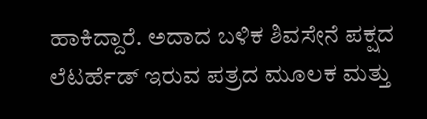ಹಾಕಿದ್ದಾರೆ. ಅದಾದ ಬಳಿಕ ಶಿವಸೇನೆ ಪಕ್ಷದ ಲೆಟರ್ಹೆಡ್ ಇರುವ ಪತ್ರದ ಮೂಲಕ ಮತ್ತು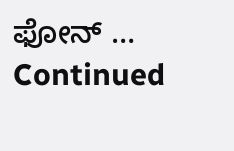ಫೋನ್ … Continued